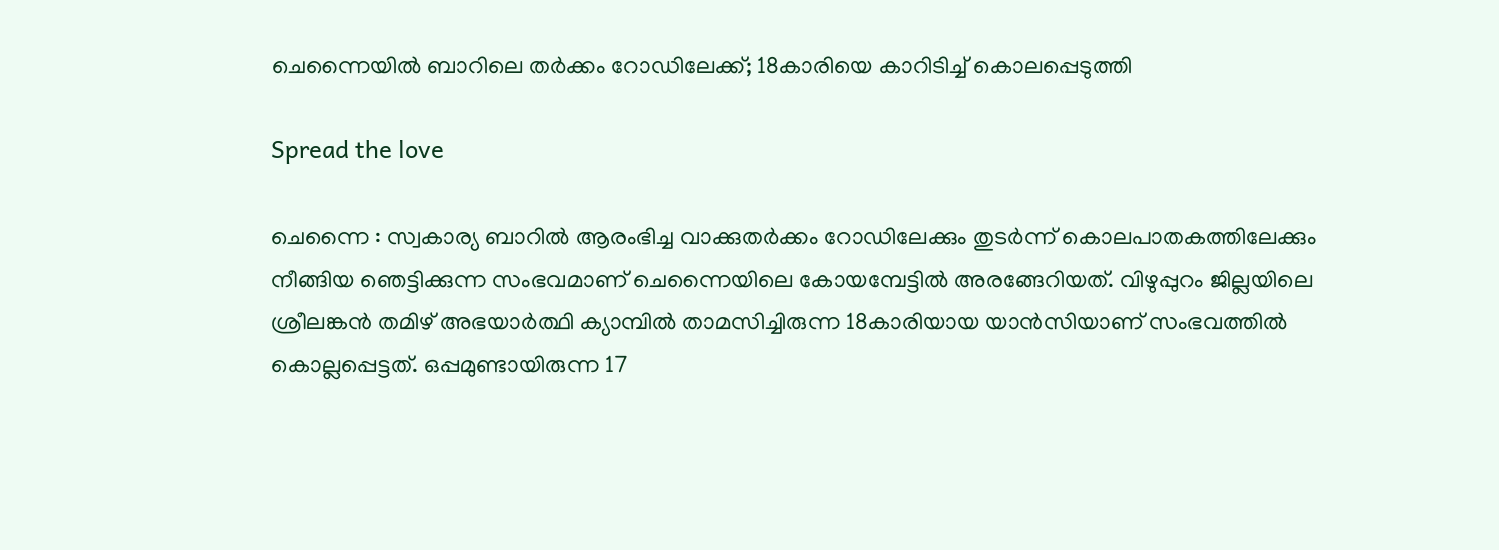ചെന്നൈയിൽ ബാറിലെ തർക്കം റോഡിലേക്ക്; 18കാരിയെ കാറിടിച്ച് കൊലപ്പെടുത്തി

Spread the love

ചെന്നൈ : സ്വകാര്യ ബാറിൽ ആരംഭിച്ച വാക്കുതർക്കം റോഡിലേക്കും തുടർന്ന് കൊലപാതകത്തിലേക്കും നീങ്ങിയ ഞെട്ടിക്കുന്ന സംഭവമാണ് ചെന്നൈയിലെ കോയമ്പേട്ടിൽ അരങ്ങേറിയത്. വിഴുപ്പുറം ജില്ലയിലെ ശ്രീലങ്കൻ തമിഴ് അഭയാർത്ഥി ക്യാമ്പിൽ താമസിച്ചിരുന്ന 18കാരിയായ യാൻസിയാണ് സംഭവത്തിൽ കൊല്ലപ്പെട്ടത്. ഒപ്പമുണ്ടായിരുന്ന 17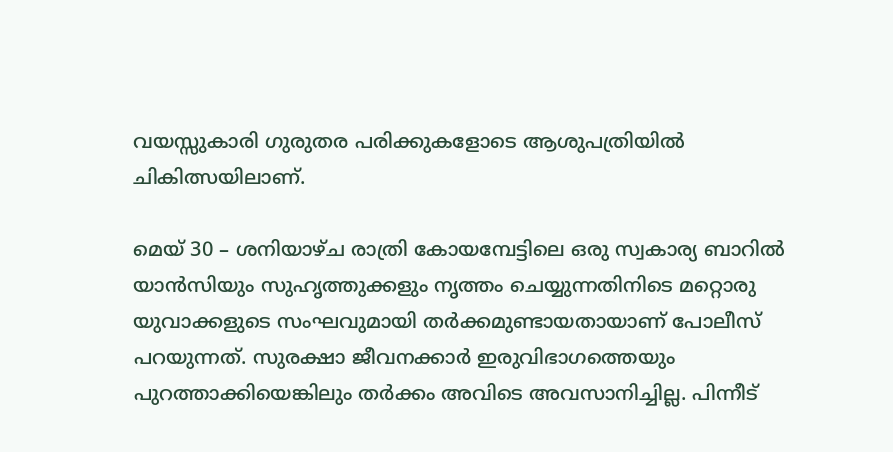വയസ്സുകാരി ഗുരുതര പരിക്കുകളോടെ ആശുപത്രിയിൽ ചികിത്സയിലാണ്.

മെയ് 30 – ശനിയാഴ്ച രാത്രി കോയമ്പേട്ടിലെ ഒരു സ്വകാര്യ ബാറിൽ യാൻസിയും സുഹൃത്തുക്കളും നൃത്തം ചെയ്യുന്നതിനിടെ മറ്റൊരു യുവാക്കളുടെ സംഘവുമായി തർക്കമുണ്ടായതായാണ് പോലീസ് പറയുന്നത്. സുരക്ഷാ ജീവനക്കാർ ഇരുവിഭാഗത്തെയും പുറത്താക്കിയെങ്കിലും തർക്കം അവിടെ അവസാനിച്ചില്ല. പിന്നീട്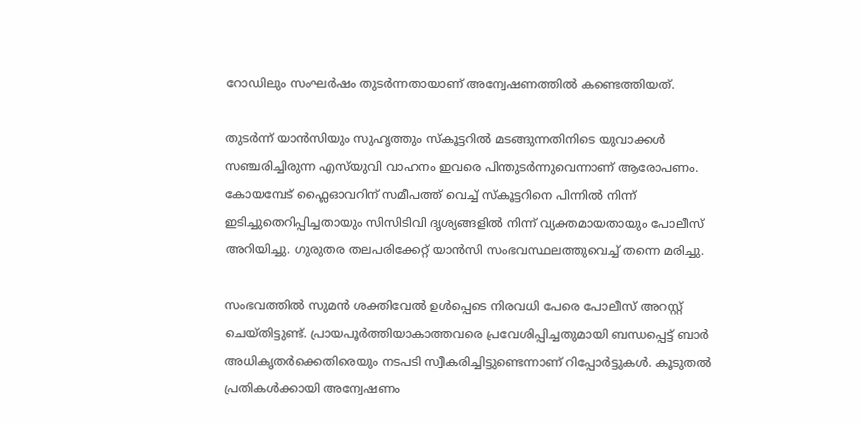റോഡിലും സംഘർഷം തുടർന്നതായാണ് അന്വേഷണത്തിൽ കണ്ടെത്തിയത്.

തുടർന്ന് യാൻസിയും സുഹൃത്തും സ്കൂട്ടറിൽ മടങ്ങുന്നതിനിടെ യുവാക്കൾ സഞ്ചരിച്ചിരുന്ന എസ്‌യുവി വാഹനം ഇവരെ പിന്തുടർന്നുവെന്നാണ് ആരോപണം. കോയമ്പേട് ഫ്ലൈഓവറിന് സമീപത്ത് വെച്ച് സ്കൂട്ടറിനെ പിന്നിൽ നിന്ന് ഇടിച്ചുതെറിപ്പിച്ചതായും സിസിടിവി ദൃശ്യങ്ങളിൽ നിന്ന് വ്യക്തമായതായും പോലീസ് അറിയിച്ചു. ഗുരുതര തലപരിക്കേറ്റ് യാൻസി സംഭവസ്ഥലത്തുവെച്ച് തന്നെ മരിച്ചു.

സംഭവത്തിൽ സുമൻ ശക്തിവേൽ ഉൾപ്പെടെ നിരവധി പേരെ പോലീസ് അറസ്റ്റ് ചെയ്തിട്ടുണ്ട്. പ്രായപൂർത്തിയാകാത്തവരെ പ്രവേശിപ്പിച്ചതുമായി ബന്ധപ്പെട്ട് ബാർ അധികൃതർക്കെതിരെയും നടപടി സ്വീകരിച്ചിട്ടുണ്ടെന്നാണ് റിപ്പോർട്ടുകൾ. കൂടുതൽ പ്രതികൾക്കായി അന്വേഷണം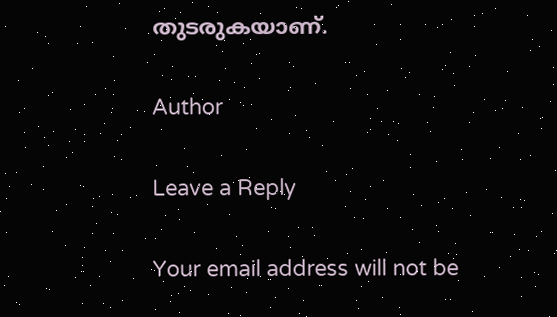തുടരുകയാണ്.

Author

Leave a Reply

Your email address will not be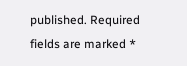published. Required fields are marked *